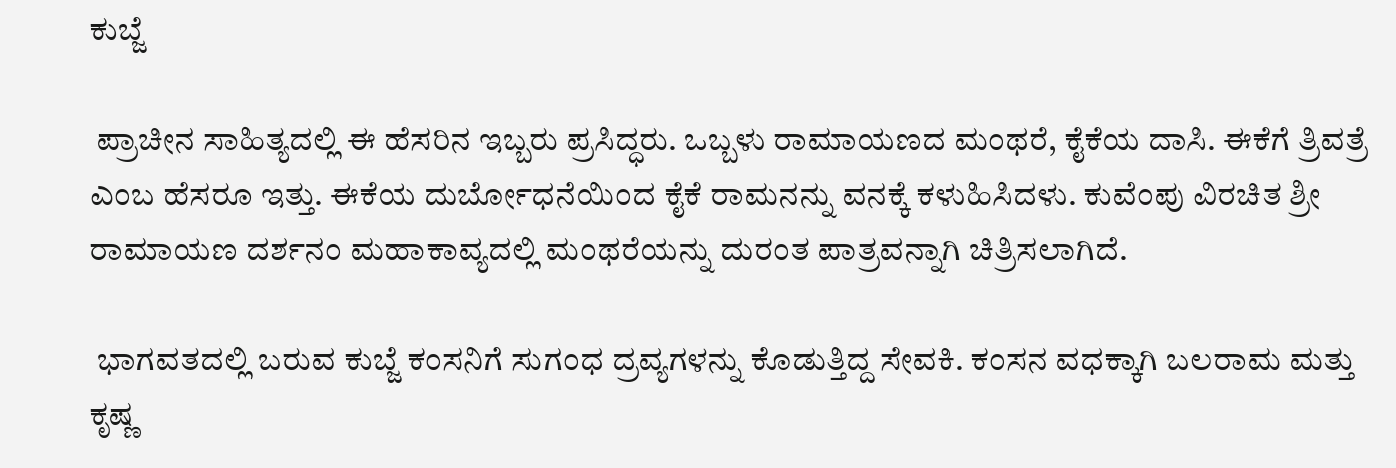ಕುಬ್ಜೆ

 ಪ್ರಾಚೀನ ಸಾಹಿತ್ಯದಲ್ಲಿ ಈ ಹೆಸರಿನ ಇಬ್ಬರು ಪ್ರಸಿದ್ಧರು. ಒಬ್ಬಳು ರಾಮಾಯಣದ ಮಂಥರೆ, ಕೈಕೆಯ ದಾಸಿ. ಈಕೆಗೆ ತ್ರಿವತ್ರೆ ಎಂಬ ಹೆಸರೂ ಇತ್ತು. ಈಕೆಯ ದುರ್ಬೋಧನೆಯಿಂದ ಕೈಕೆ ರಾಮನನ್ನು ವನಕ್ಕೆ ಕಳುಹಿಸಿದಳು. ಕುವೆಂಪು ವಿರಚಿತ ಶ್ರೀ ರಾಮಾಯಣ ದರ್ಶನಂ ಮಹಾಕಾವ್ಯದಲ್ಲಿ ಮಂಥರೆಯನ್ನು ದುರಂತ ಪಾತ್ರವನ್ನಾಗಿ ಚಿತ್ರಿಸಲಾಗಿದೆ.

 ಭಾಗವತದಲ್ಲಿ ಬರುವ ಕುಬ್ಜೆ ಕಂಸನಿಗೆ ಸುಗಂಧ ದ್ರವ್ಯಗಳನ್ನು ಕೊಡುತ್ತಿದ್ದ ಸೇವಕಿ. ಕಂಸನ ವಧಕ್ಕಾಗಿ ಬಲರಾಮ ಮತ್ತು ಕೃಷ್ಣ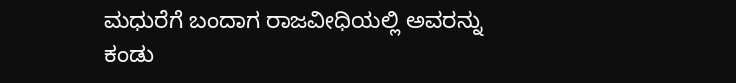ಮಧುರೆಗೆ ಬಂದಾಗ ರಾಜವೀಧಿಯಲ್ಲಿ ಅವರನ್ನು ಕಂಡು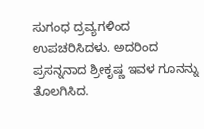ಸುಗಂಧ ದ್ರವ್ಯಗಳಿಂದ ಉಪಚರಿಸಿದಳು. ಅದರಿಂದ ಪ್ರಸನ್ನನಾದ ಶ್ರೀಕೃಷ್ಣ ಇವಳ ಗೂನನ್ನು ತೊಲಗಿಸಿದ.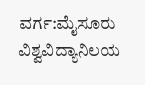ವರ್ಗ:ಮೈಸೂರು ವಿಶ್ವವಿದ್ಯಾನಿಲಯ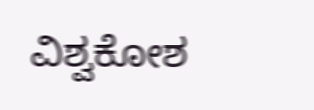ವಿಶ್ವಕೋಶ